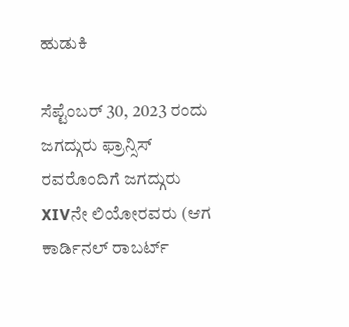ಹುಡುಕಿ

ಸೆಪ್ಟೆಂಬರ್ 30, 2023 ರಂದು ಜಗದ್ಗುರು ಫ್ರಾನ್ಸಿಸ್ ರವರೊಂದಿಗೆ ಜಗದ್ಗುರು XIVನೇ ಲಿಯೋರವರು (ಆಗ ಕಾರ್ಡಿನಲ್ ರಾಬರ್ಟ್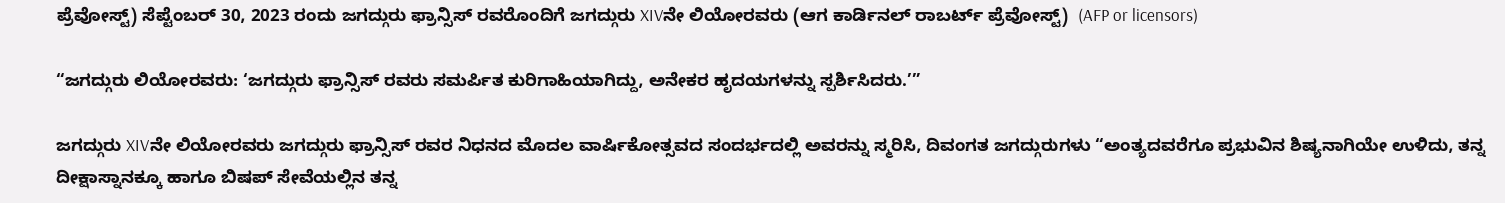ಪ್ರೆವೋಸ್ಟ್) ಸೆಪ್ಟೆಂಬರ್ 30, 2023 ರಂದು ಜಗದ್ಗುರು ಫ್ರಾನ್ಸಿಸ್ ರವರೊಂದಿಗೆ ಜಗದ್ಗುರು XIVನೇ ಲಿಯೋರವರು (ಆಗ ಕಾರ್ಡಿನಲ್ ರಾಬರ್ಟ್ ಪ್ರೆವೋಸ್ಟ್)  (AFP or licensors)

“ಜಗದ್ಗುರು ಲಿಯೋರವರು: ‘ಜಗದ್ಗುರು ಫ್ರಾನ್ಸಿಸ್ ರವರು ಸಮರ್ಪಿತ ಕುರಿಗಾಹಿಯಾಗಿದ್ದು, ಅನೇಕರ ಹೃದಯಗಳನ್ನು ಸ್ಪರ್ಶಿಸಿದರು.’”

ಜಗದ್ಗುರು XIVನೇ ಲಿಯೋರವರು ಜಗದ್ಗುರು ಫ್ರಾನ್ಸಿಸ್ ರವರ ನಿಧನದ ಮೊದಲ ವಾರ್ಷಿಕೋತ್ಸವದ ಸಂದರ್ಭದಲ್ಲಿ ಅವರನ್ನು ಸ್ಮರಿಸಿ, ದಿವಂಗತ ಜಗದ್ಗುರುಗಳು “ಅಂತ್ಯದವರೆಗೂ ಪ್ರಭುವಿನ ಶಿಷ್ಯನಾಗಿಯೇ ಉಳಿದು, ತನ್ನ ದೀಕ್ಷಾಸ್ನಾನಕ್ಕೂ ಹಾಗೂ ಬಿಷಪ್ ಸೇವೆಯಲ್ಲಿನ ತನ್ನ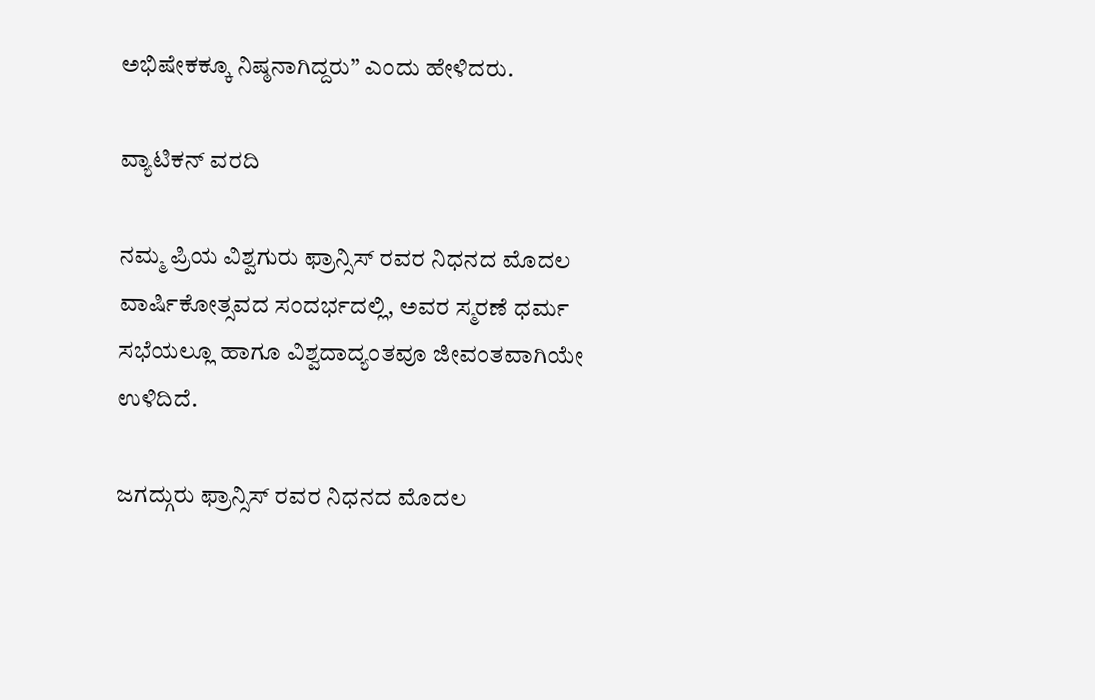ಅಭಿಷೇಕಕ್ಕೂ ನಿಷ್ಠನಾಗಿದ್ದರು” ಎಂದು ಹೇಳಿದರು.

ವ್ಯಾಟಿಕನ್ ವರದಿ

ನಮ್ಮ ಪ್ರಿಯ ವಿಶ್ವಗುರು ಫ್ರಾನ್ಸಿಸ್ ರವರ ನಿಧನದ ಮೊದಲ ವಾರ್ಷಿಕೋತ್ಸವದ ಸಂದರ್ಭದಲ್ಲಿ, ಅವರ ಸ್ಮರಣೆ ಧರ್ಮ ಸಭೆಯಲ್ಲೂ ಹಾಗೂ ವಿಶ್ವದಾದ್ಯಂತವೂ ಜೀವಂತವಾಗಿಯೇ ಉಳಿದಿದೆ.

ಜಗದ್ಗುರು ಫ್ರಾನ್ಸಿಸ್ ರವರ ನಿಧನದ ಮೊದಲ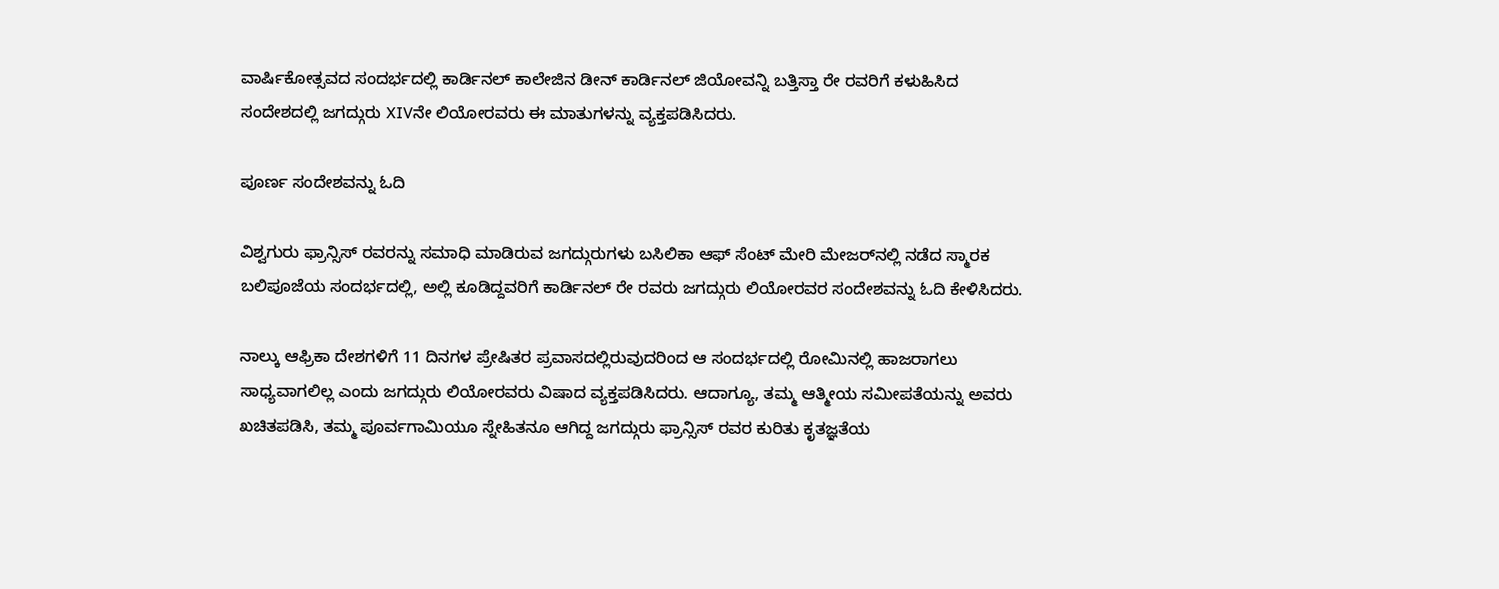ವಾರ್ಷಿಕೋತ್ಸವದ ಸಂದರ್ಭದಲ್ಲಿ ಕಾರ್ಡಿನಲ್ ಕಾಲೇಜಿನ ಡೀನ್ ಕಾರ್ಡಿನಲ್ ಜಿಯೋವನ್ನಿ ಬತ್ತಿಸ್ತಾ ರೇ ರವರಿಗೆ ಕಳುಹಿಸಿದ ಸಂದೇಶದಲ್ಲಿ ಜಗದ್ಗುರು XIVನೇ ಲಿಯೋರವರು ಈ ಮಾತುಗಳನ್ನು ವ್ಯಕ್ತಪಡಿಸಿದರು.

ಪೂರ್ಣ ಸಂದೇಶವನ್ನು ಓದಿ

ವಿಶ್ವಗುರು ಫ್ರಾನ್ಸಿಸ್ ರವರನ್ನು ಸಮಾಧಿ ಮಾಡಿರುವ ಜಗದ್ಗುರುಗಳು ಬಸಿಲಿಕಾ ಆಫ್ ಸೆಂಟ್ ಮೇರಿ ಮೇಜರ್‌ನಲ್ಲಿ ನಡೆದ ಸ್ಮಾರಕ ಬಲಿಪೂಜೆಯ ಸಂದರ್ಭದಲ್ಲಿ, ಅಲ್ಲಿ ಕೂಡಿದ್ದವರಿಗೆ ಕಾರ್ಡಿನಲ್ ರೇ ರವರು ಜಗದ್ಗುರು ಲಿಯೋರವರ ಸಂದೇಶವನ್ನು ಓದಿ ಕೇಳಿಸಿದರು.

ನಾಲ್ಕು ಆಫ್ರಿಕಾ ದೇಶಗಳಿಗೆ 11 ದಿನಗಳ ಪ್ರೇಷಿತರ ಪ್ರವಾಸದಲ್ಲಿರುವುದರಿಂದ ಆ ಸಂದರ್ಭದಲ್ಲಿ ರೋಮಿನಲ್ಲಿ ಹಾಜರಾಗಲು ಸಾಧ್ಯವಾಗಲಿಲ್ಲ ಎಂದು ಜಗದ್ಗುರು ಲಿಯೋರವರು ವಿಷಾದ ವ್ಯಕ್ತಪಡಿಸಿದರು. ಆದಾಗ್ಯೂ, ತಮ್ಮ ಆತ್ಮೀಯ ಸಮೀಪತೆಯನ್ನು ಅವರು ಖಚಿತಪಡಿಸಿ, ತಮ್ಮ ಪೂರ್ವಗಾಮಿಯೂ ಸ್ನೇಹಿತನೂ ಆಗಿದ್ದ ಜಗದ್ಗುರು ಫ್ರಾನ್ಸಿಸ್ ರವರ ಕುರಿತು ಕೃತಜ್ಞತೆಯ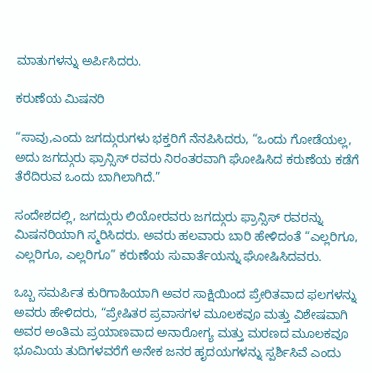ಮಾತುಗಳನ್ನು ಅರ್ಪಿಸಿದರು.

ಕರುಣೆಯ ಮಿಷನರಿ

“ಸಾವು,ಎಂದು ಜಗದ್ಗುರುಗಳು ಭಕ್ತರಿಗೆ ನೆನಪಿಸಿದರು, “ಒಂದು ಗೋಡೆಯಲ್ಲ, ಅದು ಜಗದ್ಗುರು ಫ್ರಾನ್ಸಿಸ್ ರವರು ನಿರಂತರವಾಗಿ ಘೋಷಿಸಿದ ಕರುಣೆಯ ಕಡೆಗೆ ತೆರೆದಿರುವ ಒಂದು ಬಾಗಿಲಾಗಿದೆ.”

ಸಂದೇಶದಲ್ಲಿ, ಜಗದ್ಗುರು ಲಿಯೋರವರು ಜಗದ್ಗುರು ಫ್ರಾನ್ಸಿಸ್ ರವರನ್ನು ಮಿಷನರಿಯಾಗಿ ಸ್ಮರಿಸಿದರು. ಅವರು ಹಲವಾರು ಬಾರಿ ಹೇಳಿದಂತೆ “ಎಲ್ಲರಿಗೂ, ಎಲ್ಲರಿಗೂ, ಎಲ್ಲರಿಗೂ” ಕರುಣೆಯ ಸುವಾರ್ತೆಯನ್ನು ಘೋಷಿಸಿದವರು.

ಒಬ್ಬ ಸಮರ್ಪಿತ ಕುರಿಗಾಹಿಯಾಗಿ ಅವರ ಸಾಕ್ಷಿಯಿಂದ ಪ್ರೇರಿತವಾದ ಫಲಗಳನ್ನು ಅವರು ಹೇಳಿದರು, “ಪ್ರೇಷಿತರ ಪ್ರವಾಸಗಳ ಮೂಲಕವೂ ಮತ್ತು ವಿಶೇಷವಾಗಿ ಅವರ ಅಂತಿಮ ಪ್ರಯಾಣವಾದ ಅನಾರೋಗ್ಯ ಮತ್ತು ಮರಣದ ಮೂಲಕವೂ ಭೂಮಿಯ ತುದಿಗಳವರೆಗೆ ಅನೇಕ ಜನರ ಹೃದಯಗಳನ್ನು ಸ್ಪರ್ಶಿಸಿವೆ ಎಂದು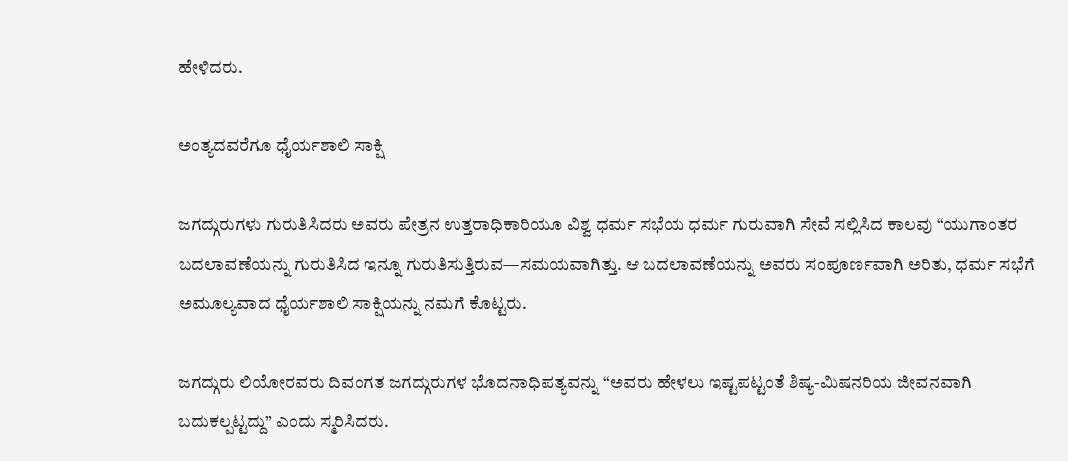ಹೇಳಿದರು.

ಅಂತ್ಯದವರೆಗೂ ಧೈರ್ಯಶಾಲಿ ಸಾಕ್ಷಿ

ಜಗದ್ಗುರುಗಳು ಗುರುತಿಸಿದರು ಅವರು ಪೇತ್ರನ ಉತ್ತರಾಧಿಕಾರಿಯೂ ವಿಶ್ವ ಧರ್ಮ ಸಭೆಯ ಧರ್ಮ ಗುರುವಾಗಿ ಸೇವೆ ಸಲ್ಲಿಸಿದ ಕಾಲವು “ಯುಗಾಂತರ ಬದಲಾವಣೆಯನ್ನು ಗುರುತಿಸಿದ ಇನ್ನೂ ಗುರುತಿಸುತ್ತಿರುವ—ಸಮಯವಾಗಿತ್ತು. ಆ ಬದಲಾವಣೆಯನ್ನು ಅವರು ಸಂಪೂರ್ಣವಾಗಿ ಅರಿತು, ಧರ್ಮ ಸಭೆಗೆ ಅಮೂಲ್ಯವಾದ ಧೈರ್ಯಶಾಲಿ ಸಾಕ್ಷಿಯನ್ನು ನಮಗೆ ಕೊಟ್ಟರು.

ಜಗದ್ಗುರು ಲಿಯೋರವರು ದಿವಂಗತ ಜಗದ್ಗುರುಗಳ ಭೊದನಾಧಿಪತ್ಯವನ್ನು “ಅವರು ಹೇಳಲು ಇಷ್ಟಪಟ್ಟಂತೆ ಶಿಷ್ಯ-ಮಿಷನರಿಯ ಜೀವನವಾಗಿ ಬದುಕಲ್ಪಟ್ಟದ್ದು” ಎಂದು ಸ್ಮರಿಸಿದರು.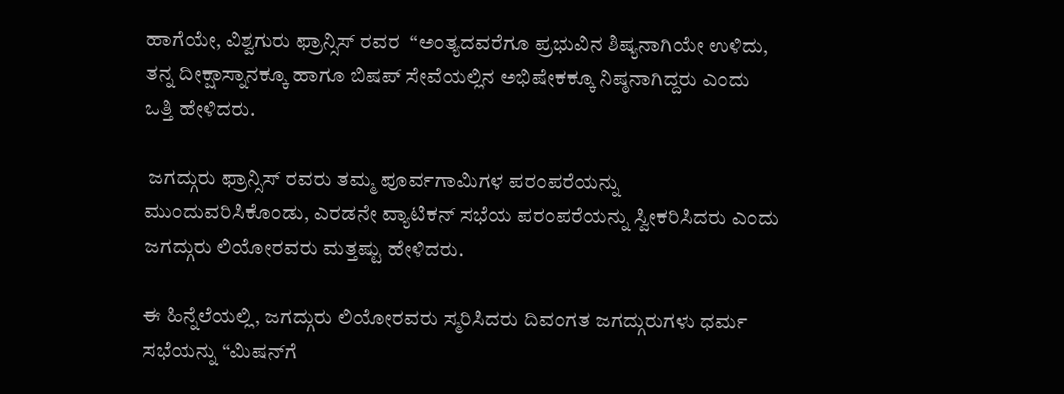ಹಾಗೆಯೇ, ವಿಶ್ವಗುರು ಫ್ರಾನ್ಸಿಸ್ ರವರ  “ಅಂತ್ಯದವರೆಗೂ ಪ್ರಭುವಿನ ಶಿಷ್ಯನಾಗಿಯೇ ಉಳಿದು, ತನ್ನ ದೀಕ್ಷಾಸ್ನಾನಕ್ಕೂ ಹಾಗೂ ಬಿಷಪ್ ಸೇವೆಯಲ್ಲಿನ ಅಭಿಷೇಕಕ್ಕೂ ನಿಷ್ಠನಾಗಿದ್ದರು ಎಂದು ಒತ್ತಿ ಹೇಳಿದರು.

 ಜಗದ್ಗುರು ಫ್ರಾನ್ಸಿಸ್ ರವರು ತಮ್ಮ ಪೂರ್ವಗಾಮಿಗಳ ಪರಂಪರೆಯನ್ನು ಮುಂದುವರಿಸಿಕೊಂಡು, ಎರಡನೇ ವ್ಯಾಟಿಕನ್ ಸಭೆಯ ಪರಂಪರೆಯನ್ನು ಸ್ವೀಕರಿಸಿದರು ಎಂದು ಜಗದ್ಗುರು ಲಿಯೋರವರು ಮತ್ತಷ್ಟು ಹೇಳಿದರು.

ಈ ಹಿನ್ನೆಲೆಯಲ್ಲಿ, ಜಗದ್ಗುರು‌ ಲಿಯೋರವರು ಸ್ಮರಿಸಿದರು ದಿವಂಗತ ಜಗದ್ಗುರುಗಳು ಧರ್ಮ ಸಭೆಯನ್ನು “ಮಿಷನ್‌ಗೆ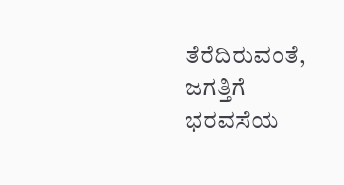ತೆರೆದಿರುವಂತೆ, ಜಗತ್ತಿಗೆ ಭರವಸೆಯ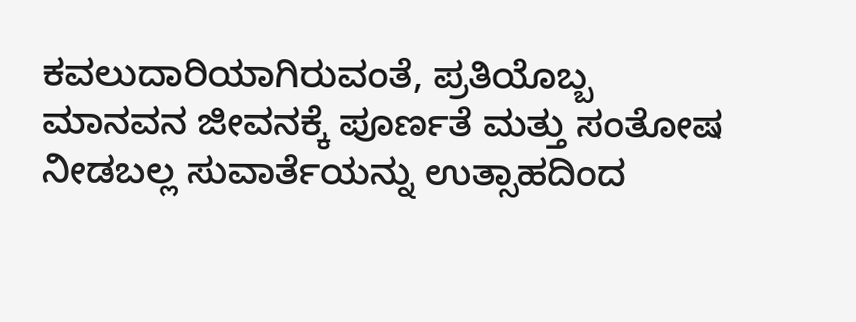ಕವಲುದಾರಿಯಾಗಿರುವಂತೆ, ಪ್ರತಿಯೊಬ್ಬ ಮಾನವನ ಜೀವನಕ್ಕೆ ಪೂರ್ಣತೆ ಮತ್ತು ಸಂತೋಷ ನೀಡಬಲ್ಲ ಸುವಾರ್ತೆಯನ್ನು ಉತ್ಸಾಹದಿಂದ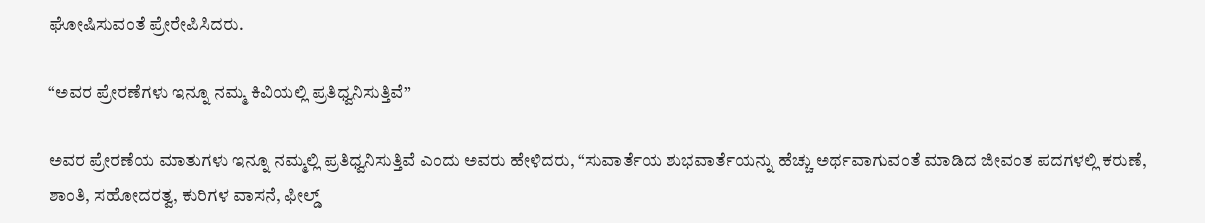ಘೋಷಿಸುವಂತೆ ಪ್ರೇರೇಪಿಸಿದರು.

“ಅವರ ಪ್ರೇರಣೆಗಳು ಇನ್ನೂ ನಮ್ಮ ಕಿವಿಯಲ್ಲಿ ಪ್ರತಿಧ್ವನಿಸುತ್ತಿವೆ”

ಅವರ ಪ್ರೇರಣೆಯ ಮಾತುಗಳು ಇನ್ನೂ ನಮ್ಮಲ್ಲಿ ಪ್ರತಿಧ್ವನಿಸುತ್ತಿವೆ ಎಂದು ಅವರು ಹೇಳಿದರು, “ಸುವಾರ್ತೆಯ ಶುಭವಾರ್ತೆಯನ್ನು ಹೆಚ್ಚು ಅರ್ಥವಾಗುವಂತೆ ಮಾಡಿದ ಜೀವಂತ ಪದಗಳಲ್ಲಿ ಕರುಣೆ, ಶಾಂತಿ, ಸಹೋದರತ್ವ, ಕುರಿಗಳ ವಾಸನೆ, ಫೀಲ್ಡ್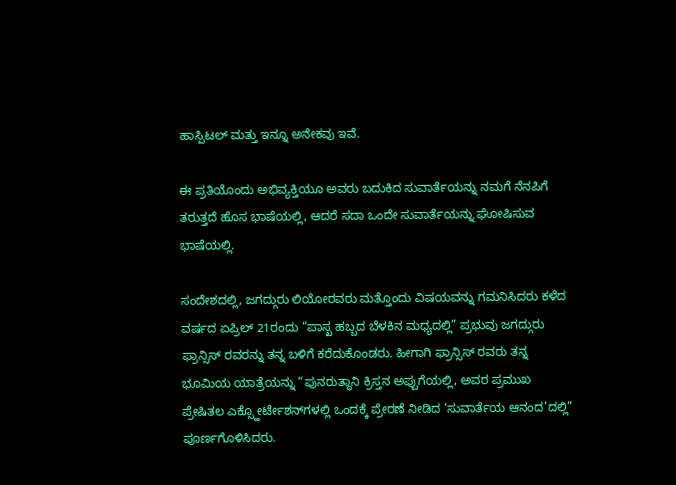ಹಾಸ್ಪಿಟಲ್ ಮತ್ತು ಇನ್ನೂ ಅನೇಕವು ಇವೆ.

ಈ ಪ್ರತಿಯೊಂದು ಅಭಿವ್ಯಕ್ತಿಯೂ ಅವರು ಬದುಕಿದ ಸುವಾರ್ತೆಯನ್ನು ನಮಗೆ ನೆನಪಿಗೆ ತರುತ್ತದೆ ಹೊಸ ಭಾಷೆಯಲ್ಲಿ, ಆದರೆ ಸದಾ ಒಂದೇ ಸುವಾರ್ತೆಯನ್ನು ಘೋಷಿಸುವ ಭಾಷೆಯಲ್ಲಿ.

ಸಂದೇಶದಲ್ಲಿ, ಜಗದ್ಗುರು ಲಿಯೋರವರು ಮತ್ತೊಂದು ವಿಷಯವನ್ನು ಗಮನಿಸಿದರು ಕಳೆದ ವರ್ಷದ ಏಪ್ರಿಲ್ 21ರಂದು “ಪಾಸ್ಖ ಹಬ್ಬದ ಬೆಳಕಿನ ಮಧ್ಯದಲ್ಲಿ” ಪ್ರಭುವು ಜಗದ್ಗುರು ಫ್ರಾನ್ಸಿಸ್ ರವರನ್ನು ತನ್ನ ಬಳಿಗೆ ಕರೆದುಕೊಂಡರು. ಹೀಗಾಗಿ ಫ್ರಾನ್ಸಿಸ್ ರವರು ತನ್ನ ಭೂಮಿಯ ಯಾತ್ರೆಯನ್ನು “ಪುನರುತ್ಥಾನಿ ಕ್ರಿಸ್ತನ ಅಪ್ಪುಗೆಯಲ್ಲಿ, ಅವರ ಪ್ರಮುಖ ಪ್ರೇಷಿತಲ ಎಕ್ಸ್ಹೋರ್ಟೇಶನ್‌ಗಳಲ್ಲಿ ಒಂದಕ್ಕೆ ಪ್ರೇರಣೆ ನೀಡಿದ ‘ಸುವಾರ್ತೆಯ ಆನಂದ’ದಲ್ಲಿ” ಪೂರ್ಣಗೊಳಿಸಿದರು.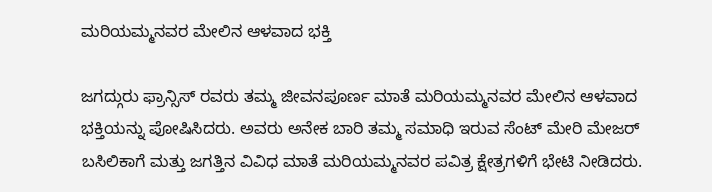ಮರಿಯಮ್ಮನವರ ಮೇಲಿನ ಆಳವಾದ ಭಕ್ತಿ

ಜಗದ್ಗುರು ಫ್ರಾನ್ಸಿಸ್ ರವರು ತಮ್ಮ ಜೀವನಪೂರ್ಣ ಮಾತೆ ಮರಿಯಮ್ಮನವರ ಮೇಲಿನ ಆಳವಾದ ಭಕ್ತಿಯನ್ನು ಪೋಷಿಸಿದರು. ಅವರು ಅನೇಕ ಬಾರಿ ತಮ್ಮ ಸಮಾಧಿ ಇರುವ ಸೆಂಟ್ ಮೇರಿ ಮೇಜರ್ ಬಸಿಲಿಕಾಗೆ ಮತ್ತು ಜಗತ್ತಿನ ವಿವಿಧ ಮಾತೆ ಮರಿಯಮ್ಮನವರ ಪವಿತ್ರ ಕ್ಷೇತ್ರಗಳಿಗೆ ಭೇಟಿ ನೀಡಿದರು.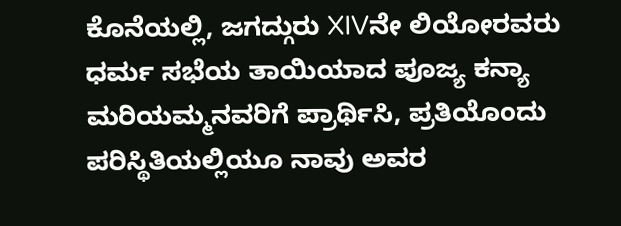ಕೊನೆಯಲ್ಲಿ, ಜಗದ್ಗುರು XIVನೇ ಲಿಯೋರವರು ಧರ್ಮ ಸಭೆಯ ತಾಯಿಯಾದ ಪೂಜ್ಯ ಕನ್ಯಾ ಮರಿಯಮ್ಮನವರಿಗೆ ಪ್ರಾರ್ಥಿಸಿ, ಪ್ರತಿಯೊಂದು ಪರಿಸ್ಥಿತಿಯಲ್ಲಿಯೂ ನಾವು ಅವರ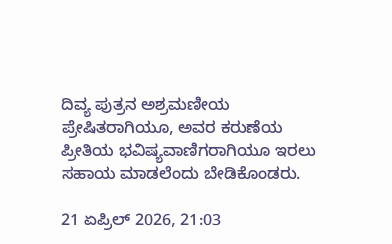ದಿವ್ಯ ಪುತ್ರನ ಅಶ್ರಮಣೀಯ ಪ್ರೇಷಿತರಾಗಿಯೂ, ಅವರ ಕರುಣೆಯ ಪ್ರೀತಿಯ ಭವಿಷ್ಯವಾಣಿಗರಾಗಿಯೂ ಇರಲು ಸಹಾಯ ಮಾಡಲೆಂದು ಬೇಡಿಕೊಂಡರು.

21 ಏಪ್ರಿಲ್ 2026, 21:03